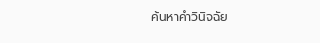ค้นหาคำวินิจฉัย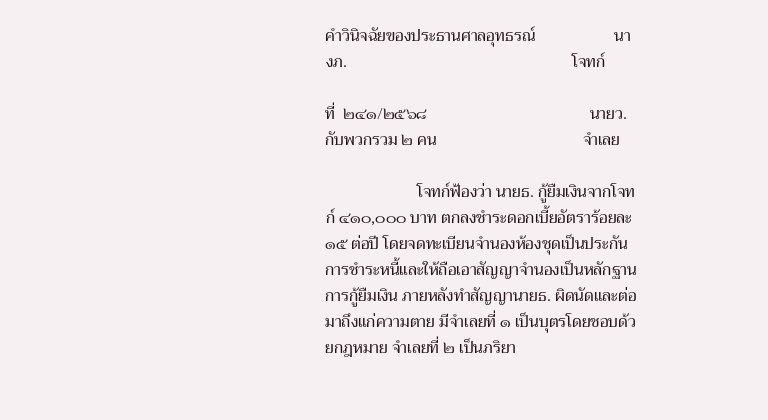คำวินิจฉัยของประธานศาลอุทธรณ์                   นางภ.                                                      โจทก์

ที่  ๒๔๑/๒๕๖๘                                       นายว.  กับพวกรวม ๒ คน                                   จำเลย

                      โจทก์ฟ้องว่า นายธ. กู้ยืมเงินจากโจทก์ ๔๑๐,๐๐๐ บาท ตกลงชำระดอกเบี้ยอัตราร้อยละ ๑๕ ต่อปี โดยจดทะเบียนจำนองห้องชุดเป็นประกันการชำระหนี้และให้ถือเอาสัญญาจำนองเป็นหลักฐานการกู้ยืมเงิน ภายหลังทำสัญญานายธ. ผิดนัดและต่อมาถึงแก่ความตาย มีจำเลยที่ ๑ เป็นบุตรโดยชอบด้วยกฎหมาย จำเลยที่ ๒ เป็นภริยา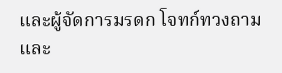และผู้จัดการมรดก โจทก์ทวงถามและ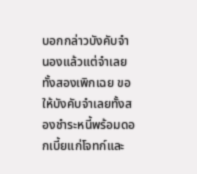บอกกล่าวบังคับจำนองแล้วแต่จำเลยทั้งสองเพิกเฉย ขอให้บังคับจำเลยทั้งสองชำระหนี้พร้อมดอกเบี้ยแก่โจทก์และ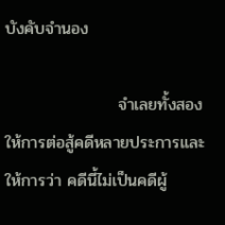บังคับจำนอง

                   จำเลยทั้งสองให้การต่อสู้คดีหลายประการและให้การว่า คดีนี้ไม่เป็นคดีผู้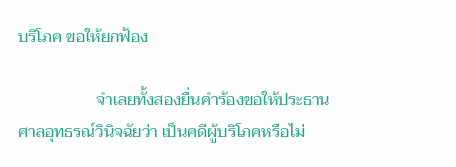บริโภค ขอให้ยกฟ้อง

                   จำเลยทั้งสองยื่นคำร้องขอให้ประธานศาลอุทธรณ์วินิจฉัยว่า เป็นคดีผู้บริโภคหรือไม่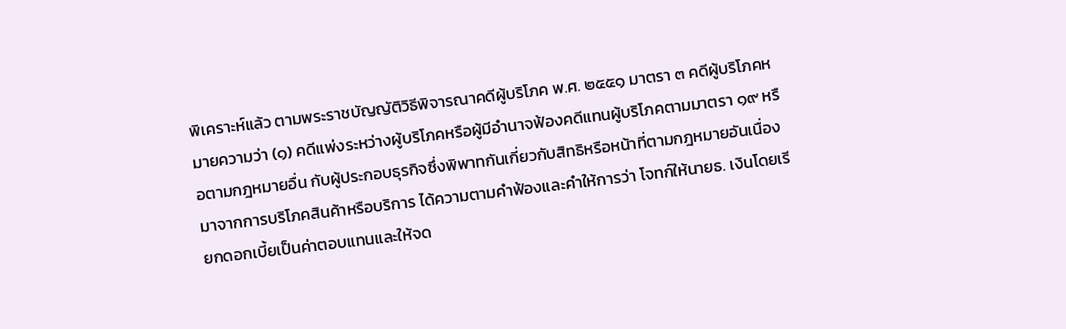พิเคราะห์แล้ว ตามพระราชบัญญัติวิธีพิจารณาคดีผู้บริโภค พ.ศ. ๒๕๕๑ มาตรา ๓ คดีผู้บริโภคหมายความว่า (๑) คดีแพ่งระหว่างผู้บริโภคหรือผู้มีอำนาจฟ้องคดีแทนผู้บริโภคตามมาตรา ๑๙ หรือตามกฎหมายอื่น กับผู้ประกอบธุรกิจซึ่งพิพาทกันเกี่ยวกับสิทธิหรือหน้าที่ตามกฎหมายอันเนื่องมาจากการบริโภคสินค้าหรือบริการ ได้ความตามคำฟ้องและคำให้การว่า โจทก์ให้นายธ. เงินโดยเรียกดอกเบี้ยเป็นค่าตอบแทนและให้จด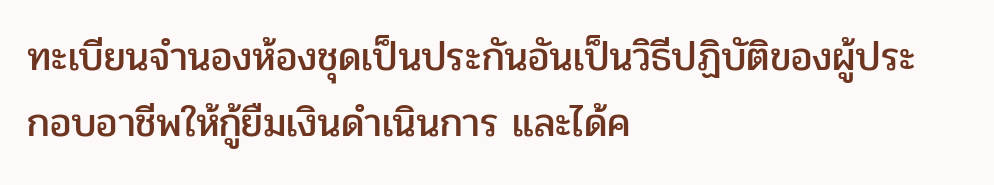ทะเบียนจำนองห้องชุดเป็นประกันอันเป็นวิธีปฏิบัติของผู้ประกอบอาชีพให้กู้ยืมเงินดำเนินการ และได้ค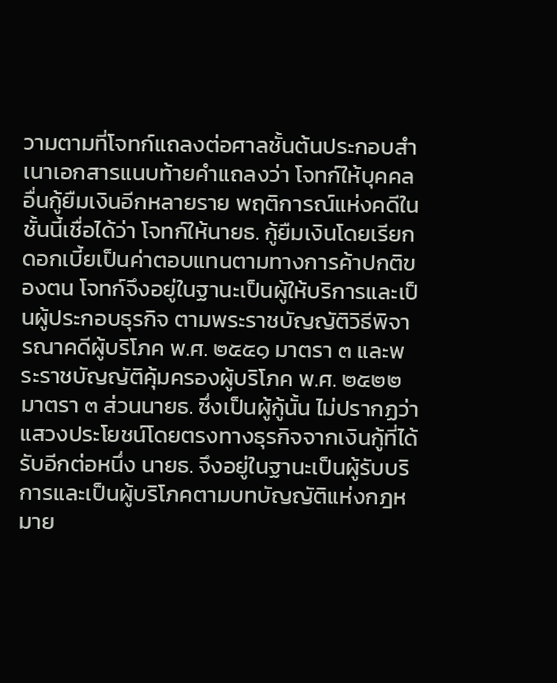วามตามที่โจทก์แถลงต่อศาลชั้นต้นประกอบสำเนาเอกสารแนบท้ายคำแถลงว่า โจทก์ให้บุคคลอื่นกู้ยืมเงินอีกหลายราย พฤติการณ์แห่งคดีในชั้นนี้เชื่อได้ว่า โจทก์ให้นายธ. กู้ยืมเงินโดยเรียกดอกเบี้ยเป็นค่าตอบแทนตามทางการค้าปกติของตน โจทก์จึงอยู่ในฐานะเป็นผู้ให้บริการและเป็นผู้ประกอบธุรกิจ ตามพระราชบัญญัติวิธีพิจารณาคดีผู้บริโภค พ.ศ. ๒๕๕๑ มาตรา ๓ และพระราชบัญญัติคุ้มครองผู้บริโภค พ.ศ. ๒๕๒๒ มาตรา ๓ ส่วนนายธ. ซึ่งเป็นผู้กู้นั้น ไม่ปรากฏว่าแสวงประโยชน์โดยตรงทางธุรกิจจากเงินกู้ที่ได้รับอีกต่อหนึ่ง นายธ. จึงอยู่ในฐานะเป็นผู้รับบริการและเป็นผู้บริโภคตามบทบัญญัติแห่งกฎหมาย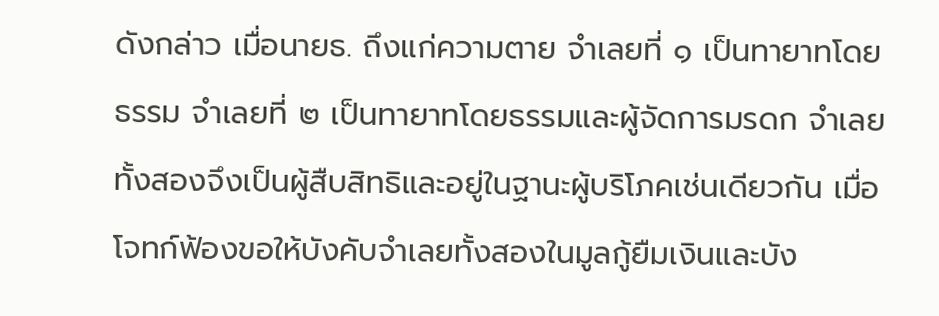ดังกล่าว เมื่อนายธ. ถึงแก่ความตาย จำเลยที่ ๑ เป็นทายาทโดยธรรม จำเลยที่ ๒ เป็นทายาทโดยธรรมและผู้จัดการมรดก จำเลยทั้งสองจึงเป็นผู้สืบสิทธิและอยู่ในฐานะผู้บริโภคเช่นเดียวกัน เมื่อโจทก์ฟ้องขอให้บังคับจำเลยทั้งสองในมูลกู้ยืมเงินและบัง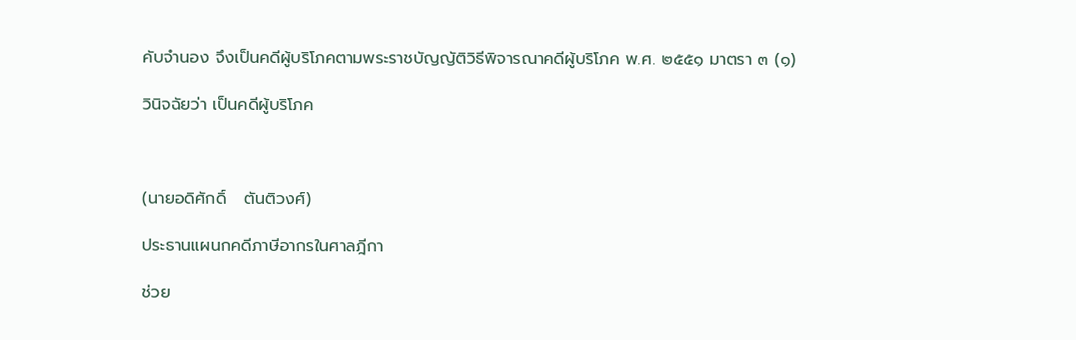คับจำนอง จึงเป็นคดีผู้บริโภคตามพระราชบัญญัติวิธีพิจารณาคดีผู้บริโภค พ.ศ. ๒๕๕๑ มาตรา ๓ (๑)

วินิจฉัยว่า เป็นคดีผู้บริโภค



(นายอดิศักดิ์   ตันติวงศ์)

ประธานแผนกคดีภาษีอากรในศาลฎีกา

ช่วย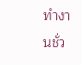ทำงานชั่ว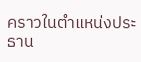คราวในตำแหน่งประธาน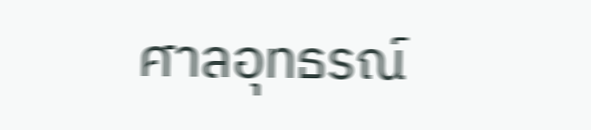ศาลอุทธรณ์